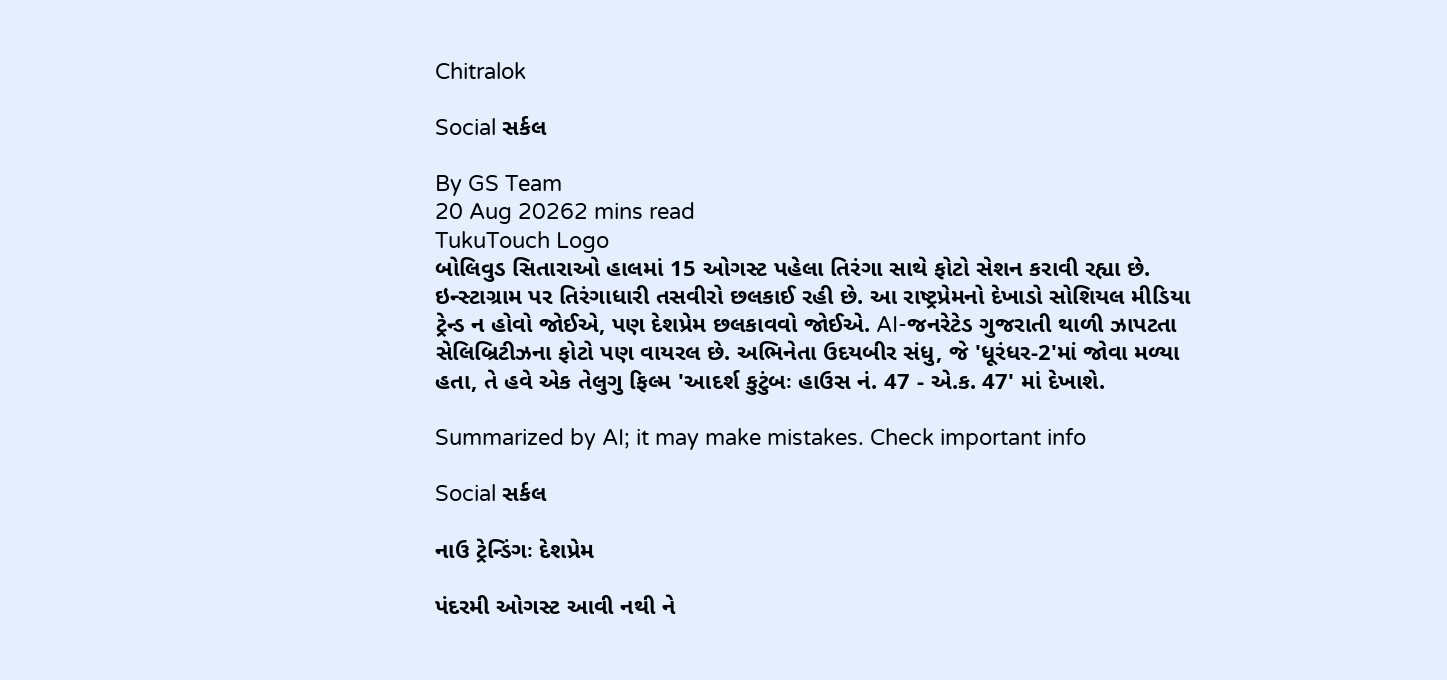Chitralok

Social સર્કલ

By GS Team
20 Aug 20262 mins read
TukuTouch Logo
બોલિવુડ સિતારાઓ હાલમાં 15 ઓગસ્ટ પહેલા તિરંગા સાથે ફોટો સેશન કરાવી રહ્યા છે. ઇન્સ્ટાગ્રામ પર તિરંગાધારી તસવીરો છલકાઈ રહી છે. આ રાષ્ટ્રપ્રેમનો દેખાડો સોશિયલ મીડિયા ટ્રેન્ડ ન હોવો જોઈએ, પણ દેશપ્રેમ છલકાવવો જોઈએ. AI-જનરેટેડ ગુજરાતી થાળી ઝાપટતા સેલિબ્રિટીઝના ફોટો પણ વાયરલ છે. અભિનેતા ઉદયબીર સંધુ, જે 'ધૂરંધર-2'માં જોવા મળ્યા હતા, તે હવે એક તેલુગુ ફિલ્મ 'આદર્શ કુટુંબઃ હાઉસ નં. 47 - એ.ક. 47' માં દેખાશે.

Summarized by AI; it may make mistakes. Check important info

Social સર્કલ

નાઉ ટ્રેન્ડિંગઃ દેશપ્રેમ

પંદરમી ઓગસ્ટ આવી નથી ને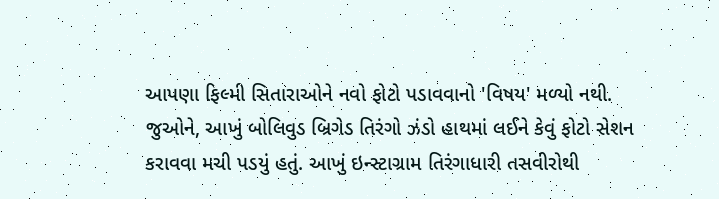આપણા ફિલ્મી સિતારાઓને નવો ફોટો પડાવવાનો 'વિષય' મળ્યો નથી. જુઓને, આખું બોલિવુડ બ્રિગેડ તિરંગો ઝંડો હાથમાં લઈને કેવું ફોટો સેશન કરાવવા મચી પડયું હતું. આખું ઇન્સ્ટાગ્રામ તિરંગાધારી તસવીરોથી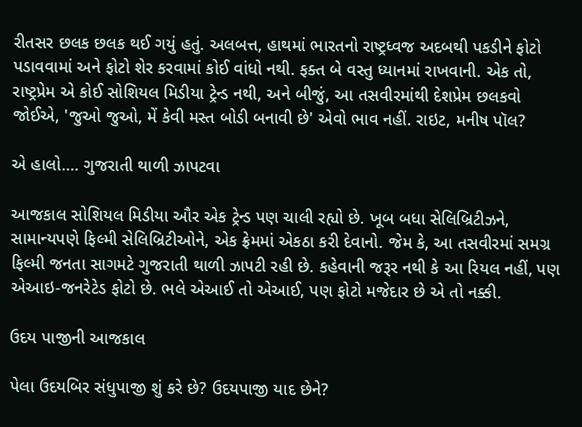રીતસર છલક છલક થઈ ગયું હતું. અલબત્ત, હાથમાં ભારતનો રાષ્ટ્રધ્વજ અદબથી પકડીને ફોટો પડાવવામાં અને ફોટો શેર કરવામાં કોઈ વાંધો નથી. ફક્ત બે વસ્તુ ધ્યાનમાં રાખવાની. એક તો, રાષ્ટ્રપ્રેમ એ કોઈ સોશિયલ મિડીયા ટ્રેન્ડ નથી, અને બીજું, આ તસવીરમાંથી દેશપ્રેમ છલકવો જોઈએ, 'જુઓ જુઓ, મેં કેવી મસ્ત બોડી બનાવી છે' એવો ભાવ નહીં. રાઇટ, મનીષ પૉલ?

એ હાલો…. ગુજરાતી થાળી ઝાપટવા

આજકાલ સોશિયલ મિડીયા ઔર એક ટ્રેન્ડ પણ ચાલી રહ્યો છે. ખૂબ બધા સેલિબ્રિટીઝને, સામાન્યપણે ફિલ્મી સેલિબ્રિટીઓને, એક ફ્રેમમાં એકઠા કરી દેવાનો. જેમ કે, આ તસવીરમાં સમગ્ર ફિલ્મી જનતા સાગમટે ગુજરાતી થાળી ઝાપટી રહી છે. કહેવાની જરૂર નથી કે આ રિયલ નહીં, પણ એઆઇ-જનરેટેડ ફોટો છે. ભલે એઆઈ તો એઆઈ, પણ ફોટો મજેદાર છે એ તો નક્કી.

ઉદય પાજીની આજકાલ

પેલા ઉદયબિર સંધુપાજી શું કરે છે? ઉદયપાજી યાદ છેને?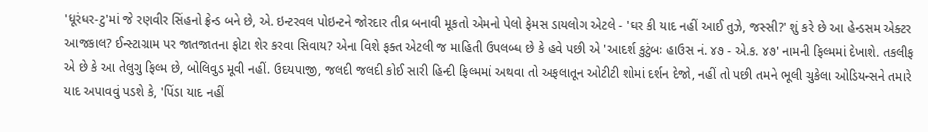'ધૂરંધર-ટુ'માં જે રણવીર સિંહનો ફ્રેન્ડ બને છે, એ. ઇન્ટરવલ પોઇન્ટને જોરદાર તીવ્ર બનાવી મૂકતો એમનો પેલો ફેમસ ડાયલોગ એટલે - 'ઘર કી યાદ નહીં આઈ તુઝે, જસ્સી?' શું કરે છે આ હેન્ડસમ એક્ટર આજકાલ? ઈન્સ્ટાગ્રામ પર જાતજાતના ફોટા શેર કરવા સિવાય? એના વિશે ફક્ત એટલી જ માહિતી ઉપલબ્ધ છે કે હવે પછી એ 'આદર્શ કુટુંબઃ હાઉસ નં. ૪૭ - એ.ક. ૪૭' નામની ફિલ્મમાં દેખાશે. તકલીફ એ છે કે આ તેલુગુ ફિલ્મ છે, બોલિવુડ મૂવી નહીં. ઉદયપાજી, જલદી જલદી કોઈ સારી હિન્દી ફિલ્મમાં અથવા તો અફલાતૂન ઓટીટી શોમાં દર્શન દેજો, નહીં તો પછી તમને ભૂલી ચુકેલા ઓડિયન્સને તમારે યાદ અપાવવું પડશે કે, 'પિંડા યાદ નહીં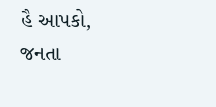હૈ આપકો, જનતા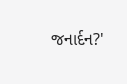જનાર્દન?'